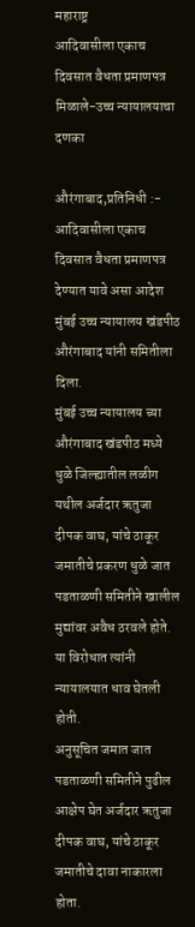महाराष्ट्र
आदिवासीला एकाच दिवसात वैधता प्रमाणपत्र मिळाले-उच्च न्यायालयाचा दणका

औरंगाबाद,प्रतिनिधी :-
आदिवासीला एकाच दिवसात वैधता प्रमाणपत्र देण्यात यावे असा आदेश मुंबई उच्च न्यायालय खंडपीठ औरंगाबाद यांनी समितीला दिला.
मुंबई उच्च न्यायालय च्या औरंगाबाद खंडपीठ मध्ये धुळे जिल्ह्यातील लळीग यथील अर्जदार ऋतुजा दीपक वाघ, यांचे ठाकूर जमातीचे प्रकरण धुळे जात पडताळणी समितीने खालील मुद्यांवर अवैध ठरवले होते. या विरोधात त्यांनी न्यायालयात धाव घेतली होती.
अनुसूचित जमात जात पडताळणी समितीने पुढील आक्षेप घेत अर्जदार ऋतुजा दीपक वाघ, यांचे ठाकूर जमातीचे दावा नाकारला होता.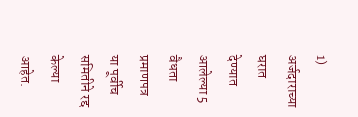1) अर्जदाराच्या घरात देण्यात आलेल्या 5 वैधता प्रमाणपत्र या पूर्वीच समितीने रद्द केल्या आहेत.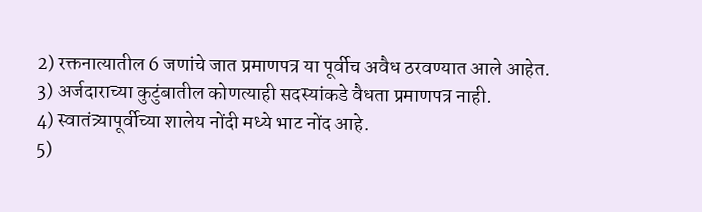2) रक्तनात्यातील 6 जणांचे जात प्रमाणपत्र या पूर्वीच अवैध ठरवण्यात आले आहेत.
3) अर्जदाराच्या कुटुंबातील कोणत्याही सदस्यांकडे वैधता प्रमाणपत्र नाही.
4) स्वातंत्र्यापूर्वीच्या शालेय नोंदी मध्ये भाट नोंद आहे.
5)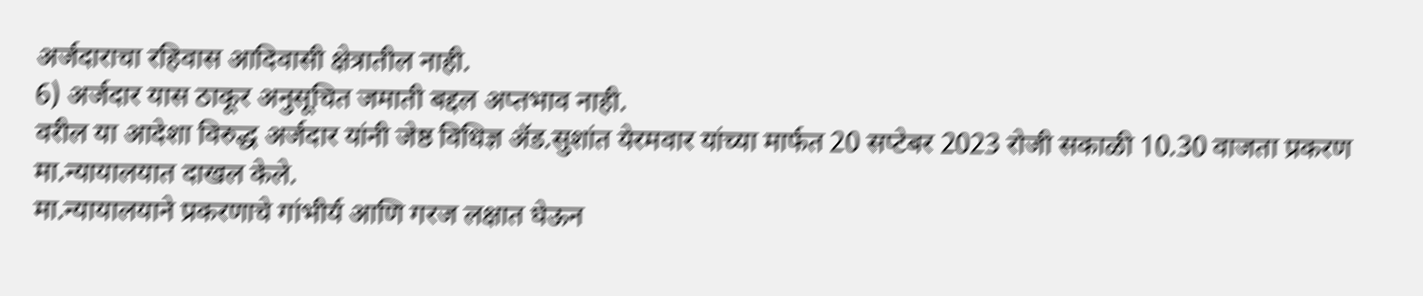अर्जदाराचा रहिवास आदिवासी क्षेत्रातील नाही.
6) अर्जदार यास ठाकूर अनुसूचित जमाती बद्दल अप्तभाव नाही.
वरील या आदेशा विरुद्ध अर्जदार यांनी जेष्ठ विधिज्ञ ॲड.सुशांत येरमवार यांच्या मार्फत 20 सप्टेबर 2023 रोजी सकाळी 10.30 वाजता प्रकरण मा.न्यायालयात दाखल केले.
मा.न्यायालयाने प्रकरणाचे गांभीर्य आणि गरज लक्षात घेऊन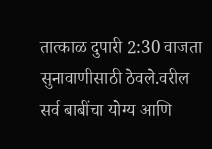तात्काळ दुपारी 2:30 वाजता सुनावाणीसाठी ठेवले.वरील सर्व बाबींचा योग्य आणि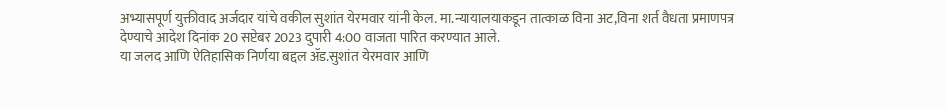अभ्यासपूर्ण युक्तीवाद अर्जदार यांचे वकील सुशांत येरमवार यांनी केल. मा.न्यायालयाकडून तात्काळ विना अट,विना शर्त वैधता प्रमाणपत्र देण्याचे आदेश दिनांक 20 सप्टेबर 2023 दुपारी 4:00 वाजता पारित करण्यात आले.
या जलद आणि ऐतिहासिक निर्णया बद्दल ॲड.सुशांत येरमवार आणि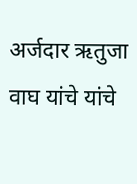अर्जदार ऋतुजा वाघ यांचे यांचे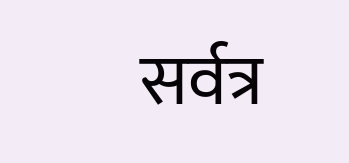सर्वत्र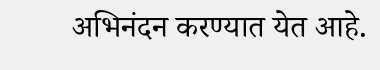अभिनंदन करण्यात येत आहे.